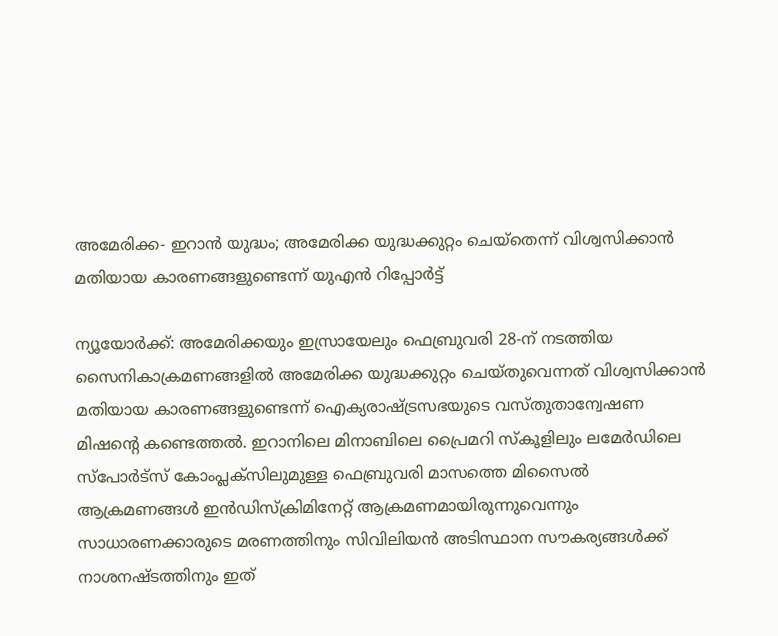അമേരിക്ക- ഇറാൻ യുദ്ധം; അമേരിക്ക യുദ്ധക്കുറ്റം ചെയ്തെന്ന് വിശ്വസിക്കാൻ മതിയായ കാരണങ്ങളുണ്ടെന്ന് യുഎൻ റിപ്പോർട്ട്

ന്യൂയോർക്ക്: അമേരിക്കയും ഇസ്രായേലും ഫെബ്രുവരി 28-ന് നടത്തിയ സൈനികാക്രമണങ്ങളിൽ അമേരിക്ക യുദ്ധക്കുറ്റം ചെയ്‌തുവെന്നത് വിശ്വസിക്കാൻ മതിയായ കാരണങ്ങളുണ്ടെന്ന് ഐക്യരാഷ്ട്രസഭയുടെ വസ്‌തുതാന്വേഷണ മിഷന്റെ കണ്ടെത്തൽ. ഇറാനിലെ മിനാബിലെ പ്രൈമറി സ്കൂളിലും ലമേർഡിലെ സ്പോർട്‌സ് കോംപ്ലക്സിലുമുള്ള ഫെബ്രുവരി മാസത്തെ മിസൈൽ ആക്രമണങ്ങൾ ഇൻഡിസ്ക്രിമിനേറ്റ് ആക്രമണമായിരുന്നുവെന്നും സാധാരണക്കാരുടെ മരണത്തിനും സിവിലിയൻ അടിസ്ഥാന സൗകര്യങ്ങൾക്ക് നാശനഷ്ടത്തിനും ഇത്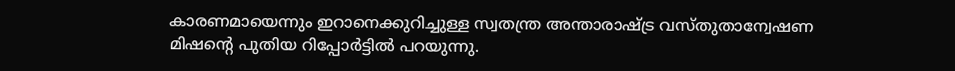കാരണമായെന്നും ഇറാനെക്കുറിച്ചുള്ള സ്വതന്ത്ര അന്താരാഷ്ട്ര വസ്തുതാന്വേഷണ മിഷൻ്റെ പുതിയ റിപ്പോർട്ടിൽ പറയുന്നു.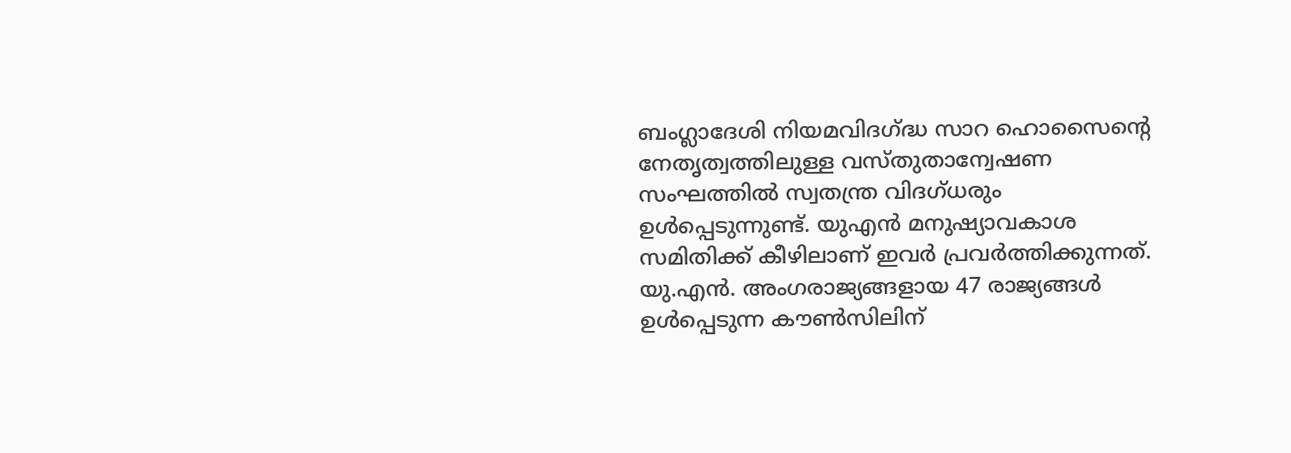ബംഗ്ലാദേശി നിയമവിദഗ്ദ്ധ സാറ ഹൊസൈന്റെ നേതൃത്വത്തിലുള്ള വസ്തുതാന്വേഷണ സംഘത്തിൽ സ്വതന്ത്ര വിദഗ്ധരും ഉൾപ്പെടുന്നുണ്ട്. യുഎൻ മനുഷ്യാവകാശ സമിതിക്ക് കീഴിലാണ് ഇവർ പ്രവർത്തിക്കുന്നത്. യു.എൻ. അംഗരാജ്യങ്ങളായ 47 രാജ്യങ്ങൾ ഉൾപ്പെടുന്ന കൗൺസിലിന്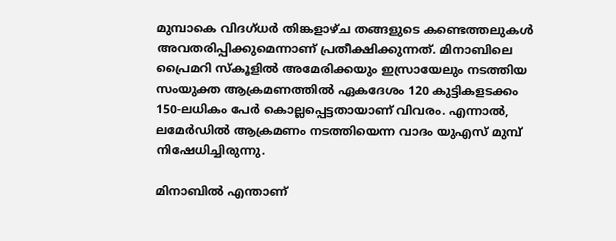മുമ്പാകെ വിദഗ്‌ധർ തിങ്കളാഴ്ച തങ്ങളുടെ കണ്ടെത്തലുകൾ അവതരിപ്പിക്കുമെന്നാണ് പ്രതീക്ഷിക്കുന്നത്. മിനാബിലെ പ്രൈമറി സ്കൂളിൽ അമേരിക്കയും ഇസ്രായേലും നടത്തിയ സംയുക്ത ആക്രമണത്തിൽ ഏകദേശം 120 കുട്ടികളടക്കം 150-ലധികം പേർ കൊല്ലപ്പെട്ടതായാണ് വിവരം. എന്നാൽ, ലമേർഡിൽ ആക്രമണം നടത്തിയെന്ന വാദം യുഎസ് മുമ്പ് നിഷേധിച്ചിരുന്നു.

മിനാബിൽ എന്താണ്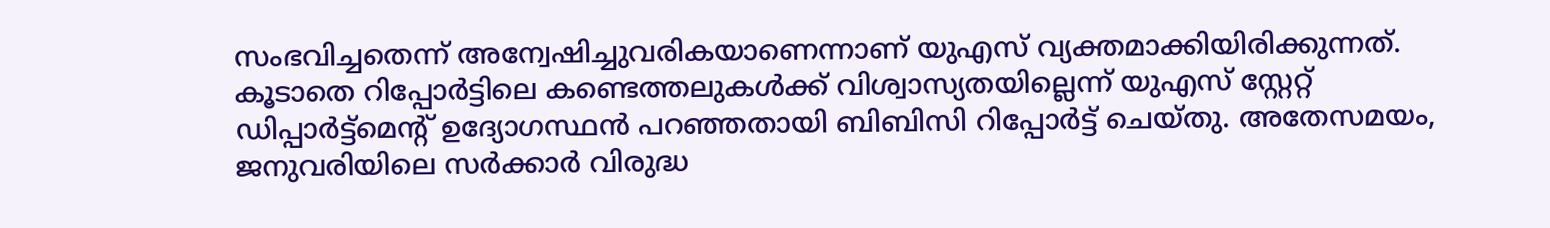സംഭവിച്ചതെന്ന് അന്വേഷിച്ചുവരികയാണെന്നാണ് യുഎസ് വ്യക്തമാക്കിയിരിക്കുന്നത്. കൂടാതെ റിപ്പോർട്ടിലെ കണ്ടെത്തലുകൾക്ക് വിശ്വാസ്യതയില്ലെന്ന് യുഎസ് സ്റ്റേറ്റ് ഡിപ്പാർട്ട്മെന്റ് ഉദ്യോഗസ്ഥൻ പറഞ്ഞതായി ബിബിസി റിപ്പോർട്ട് ചെയ്തു. അതേസമയം, ജനുവരിയിലെ സർക്കാർ വിരുദ്ധ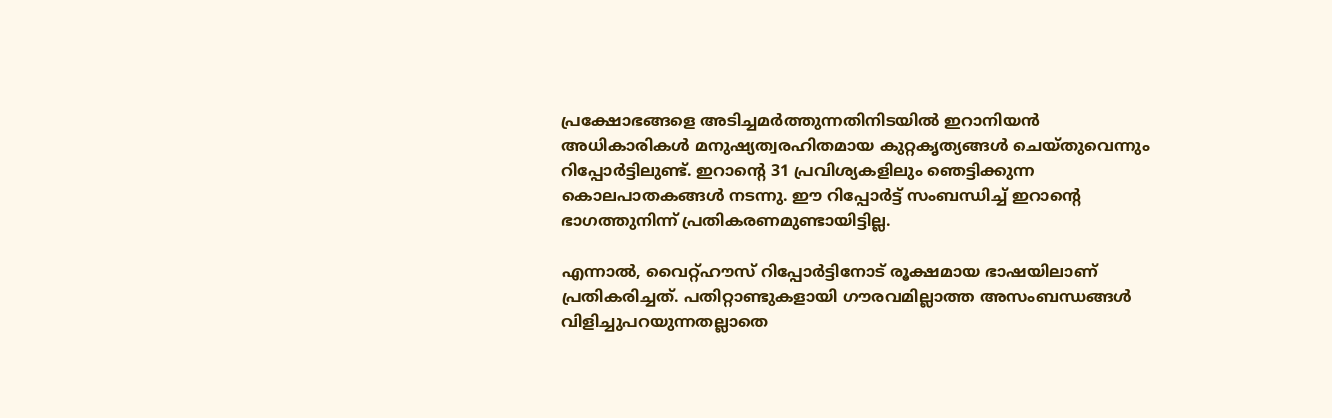പ്രക്ഷോഭങ്ങളെ അടിച്ചമർത്തുന്നതിനിടയിൽ ഇറാനിയൻ അധികാരികൾ മനുഷ്യത്വരഹിതമായ കുറ്റകൃത്യങ്ങൾ ചെയ്തുവെന്നും റിപ്പോർട്ടിലുണ്ട്. ഇറാന്റെ 31 പ്രവിശ്യകളിലും ഞെട്ടിക്കുന്ന കൊലപാതകങ്ങൾ നടന്നു. ഈ റിപ്പോർട്ട് സംബന്ധിച്ച് ഇറാന്റെ ഭാഗത്തുനിന്ന് പ്രതികരണമുണ്ടായിട്ടില്ല.

എന്നാൽ, വൈറ്റ്ഹൗസ് റിപ്പോർട്ടിനോട് രൂക്ഷമായ ഭാഷയിലാണ് പ്രതികരിച്ചത്. പതിറ്റാണ്ടുകളായി ഗൗരവമില്ലാത്ത അസംബന്ധങ്ങൾ വിളിച്ചുപറയുന്നതല്ലാതെ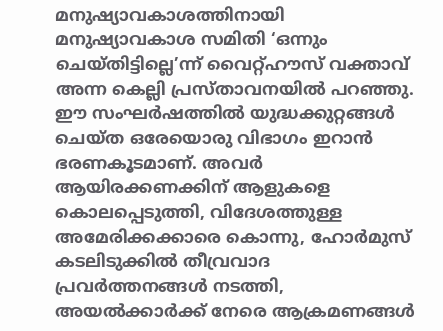മനുഷ്യാവകാശത്തിനായി മനുഷ്യാവകാശ സമിതി ‘ഒന്നും ചെയ്‌തിട്ടില്ലെ’ന്ന് വൈറ്റ്ഹൗസ് വക്താവ് അന്ന കെല്ലി പ്രസ്‌താവനയിൽ പറഞ്ഞു. ഈ സംഘർഷത്തിൽ യുദ്ധക്കുറ്റങ്ങൾ ചെയ്ത ഒരേയൊരു വിഭാഗം ഇറാൻ ഭരണകൂടമാണ്. അവർ ആയിരക്കണക്കിന് ആളുകളെ കൊലപ്പെടുത്തി, വിദേശത്തുള്ള അമേരിക്കക്കാരെ കൊന്നു, ഹോർമുസ് കടലിടുക്കിൽ തീവ്രവാദ പ്രവർത്തനങ്ങൾ നടത്തി, അയൽക്കാർക്ക് നേരെ ആക്രമണങ്ങൾ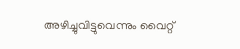അഴിച്ചുവിട്ടുവെന്നും വൈറ്റ്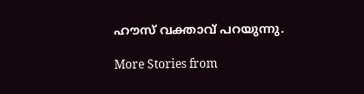ഹൗസ് വക്താവ് പറയുന്നു.

More Stories from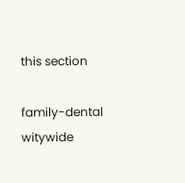this section

family-dental
witywide